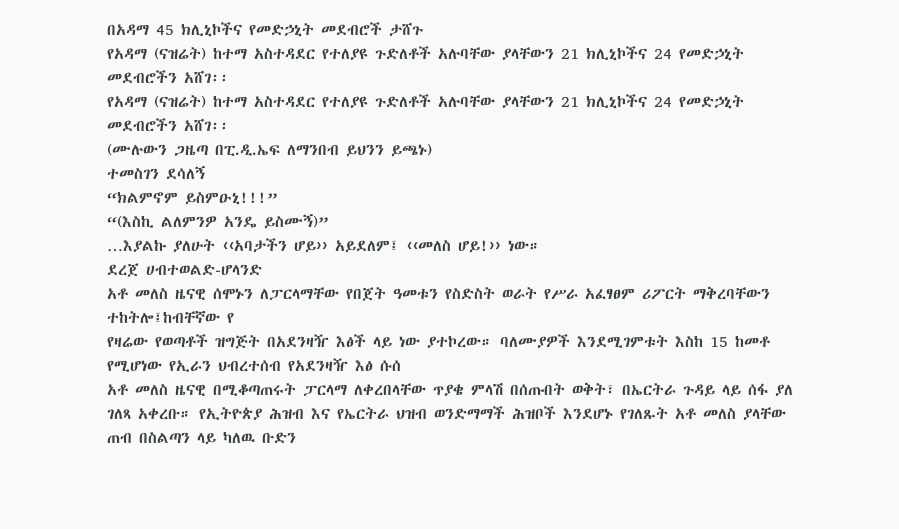በአዳማ 45 ክሊኒኮችና የመድኃኒት መደብሮች ታሸጉ
የአዳማ (ናዝሬት) ከተማ አስተዳደር የተለያዩ ጉድለቶች አሉባቸው ያላቸውን 21 ክሊኒኮችና 24 የመድኃኒት መደብሮችን አሸገ፡፡
የአዳማ (ናዝሬት) ከተማ አስተዳደር የተለያዩ ጉድለቶች አሉባቸው ያላቸውን 21 ክሊኒኮችና 24 የመድኃኒት መደብሮችን አሸገ፡፡
(ሙሉውን ጋዜጣ በፒ.ዲ.ኤፍ ለማንበብ ይህንን ይጫኑ)
ተመስገን ደሳለኝ
“ክልምኖም ይስምዑኒ!!!”
“(እስኪ ልለምንዎ አንዴ ይስሙኝ)”
…እያልኩ ያለሁት ‹‹አባታችን ሆይ›› አይደለም፤ ‹‹መለስ ሆይ!›› ነው።
ደረጀ ሀብተወልድ-ሆላንድ
አቶ መለስ ዜናዊ ሰሞኑን ለፓርላማቸው የበጀት ዓመቱን የስድስት ወራት የሥራ አፈፃፀም ሪፖርት ማቅረባቸውን ተከትሎ፤ከብቸኛው የ
የዛሬው የወጣቶች ዝግጅት በአደንዛዥ እፅች ላይ ነው ያተኮረው። ባለሙያዎች እንደሚገምቱት እስከ 15 ከመቶ የሚሆነው የኢራን ህብረተሰብ የአደንዛዥ እፅ ሱሰ
አቶ መለስ ዜናዊ በሚቆጣጠሩት ፓርላማ ለቀረበላቸው ጥያቄ ምላሽ በሰጡበት ወቅት፣ በኤርትራ ጉዳይ ላይ ሰፋ ያለ ገለጻ አቀረቡ። የኢትዮጵያ ሕዝብ እና የኤርትራ ህዝብ ወንድማማች ሕዝቦች እንደሆኑ የገለጹት አቶ መለስ ያላቸው ጠብ በስልጣን ላይ ካለዉ ቡድን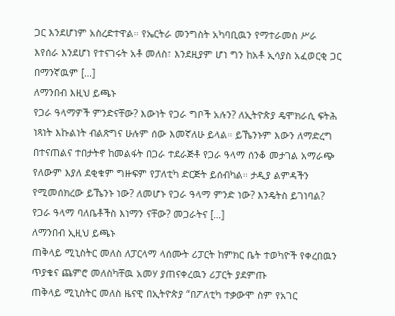ጋር እንደሆነም አስረድተዋል። የኤርትራ መንግስት አካባቢዉን የማተራመስ ሥራ እየሰራ እንደሆነ የተናገሩት አቶ መለስ፣ እንደዚያም ሆነ ግን ከአቶ ኢሳያስ አፈወርቂ ጋር በማንኛዉም […]
ለማንበብ እዚህ ይጫኑ
የጋራ ዓላማዎች ምንድናቸው? እውነት የጋራ ግቦች አሉን? ለኢትዮጵያ ዴሞክራሲ ፍትሕ ነጻነት እኩልነት ብልጽግና ሁሉም ሰው እመኛለሁ ይላል። ይኼንኑም እውን ለማድረግ በተናጠልና ተበታትኖ ከመልፋት በጋራ ተደራጅቶ የጋራ ዓላማ ሰንቆ መታገል አማራጭ የለውም እያለ ደቂቁም ግዙፍም የፓለቲካ ድርጅት ይሰብካል። ታዲያ ልምዳችን የሚመሰክረው ይኼንኑ ነው? ለመሆኑ የጋራ ዓላማ ምንድ ነው? እንዴትስ ይገነባል? የጋራ ዓላማ ባለቤቶችስ እነማን ናቸው? መጋራትና […]
ለማንበብ ኢዚህ ይጫኑ
ጠቅላይ ሚኒስትር መለስ ለፓርላማ ላሰሙት ሪፓርት ከምክር ቤት ተወካዮች የቀረበዉን ጥያቄና ጨምሮ መለስካቸዉ አመሃ ያጠናቀረዉን ሪፓርት ያደምጡ
ጠቅላይ ሚኒስትር መለስ ዜናዊ በኢትዮጵያ “በፖለቲካ ተቃውሞ ስም የአገር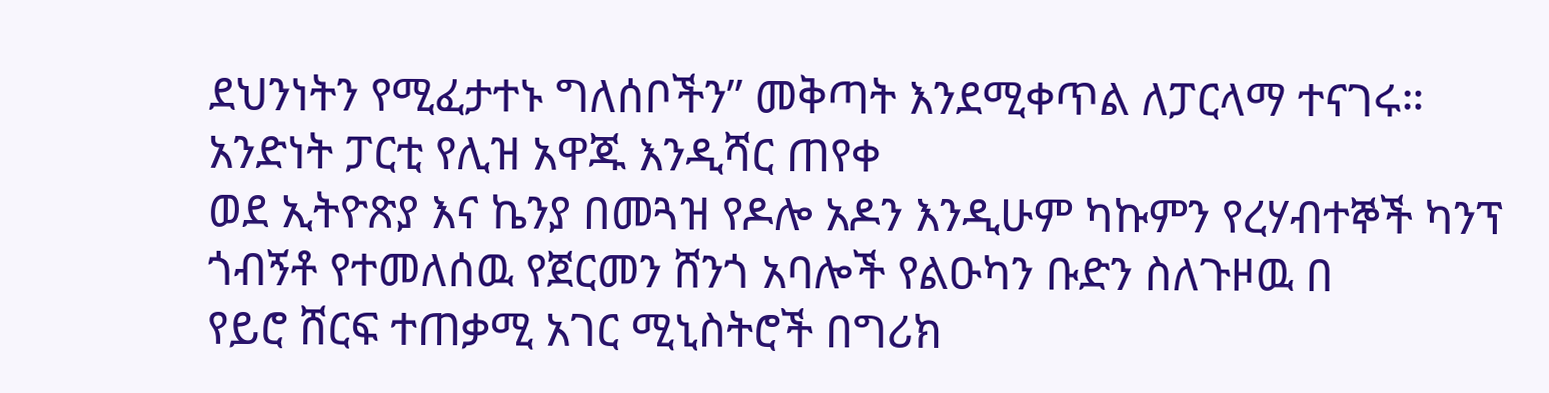ደህንነትን የሚፈታተኑ ግለሰቦችን” መቅጣት እንደሚቀጥል ለፓርላማ ተናገሩ።
አንድነት ፓርቲ የሊዝ አዋጁ እንዲሻር ጠየቀ
ወደ ኢትዮጽያ እና ኬንያ በመጓዝ የዶሎ አዶን እንዲሁም ካኩምን የረሃብተኞች ካንፕ ጎብኝቶ የተመለሰዉ የጀርመን ሸንጎ አባሎች የልዑካን ቡድን ስለጉዞዉ በ
የይሮ ሸርፍ ተጠቃሚ አገር ሚኒስትሮች በግሪክ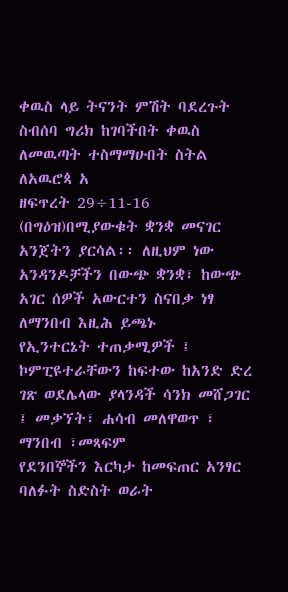ቀዉስ ላይ ትናንት ምሽት ባደረጉት ስብሰባ ግሪክ ከገባችበት ቀዉስ ለመዉጣት ተስማማሁበት ስትል ለአዉሮጳ አ
ዘፍጥረት 29÷11-16 (በግዕዝ)በሚያውቁት ቋንቋ መናገር አንጀትን ያርሳል፡፡ ለዚህም ነው አንዳንዶቻችን በውጭ ቋንቋ፣ ከውጭ አገር ሰዎች አውርተን ስናበቃ ነፃ
ለማንበብ እዚሕ ይጫኑ
የኢንተርኔት ተጠቃሚዎች ፤ ኮምፒዩተራቸውን ከፍተው ከአንድ ድረ ገጽ ወደሌላው ያላንዳች ሳንክ መሸጋገር ፤ መቃኘት፣ ሐሳብ መለዋወጥ ፣ ማንበብ ፣መጻፍም
የደንበኞችን እርካታ ከመፍጠር አንፃር ባለፉት ስድስት ወራት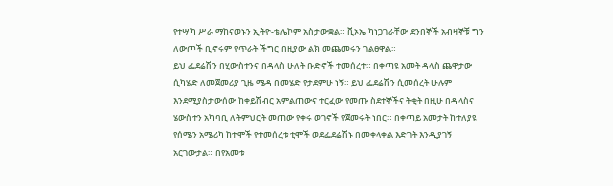የተሣካ ሥራ ማከናወኑን ኢትዮ-ቴሌኮም አስታውቋል። ቪኦኤ ካነጋገራቸው ደንበኞች አብዛኞቹ ግን ለውጦች ቢኖሩም የጥራት ችግር በዚያው ልክ መጨመሩን ገልፀዋል።
ይህ ፌደሬሽን በሂውስተንና በዳላስ ሁለት ቡድኖች ተመሰረተ። በቀጣዩ አመት ዳላስ ጨዋታው ሲካሄድ ለመጀመሪያ ጊዜ ሜዳ በመሄድ የታደምሁ ነኝ። ይህ ፌደሬሽን ሲመሰረት ሁሉም እንደሚያስታውሰው ከቀይሽብር አምልጠውና ተርፈው የመጡ ስደተኞችና ትቂት በዚሁ በዳላስና ሄውስተን አካባቢ ለትምህርት መጠው የቀሩ ወገኖች የጀመሩት ነበር። በቀጣይ አመታት ከተለያዩ የሰሜን አሜሪካ ከተሞች የተመሰረቱ ቲሞች ወደፌደሬሽኑ በመቀላቀል እድገት እንዲያገኝ አርገውታል። በየአመቱ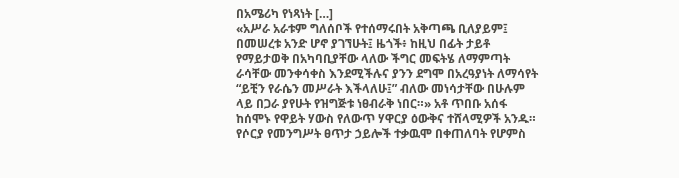በአሜሪካ የነጻነት […]
«አሥራ አራቱም ግለሰቦች የተሰማሩበት አቅጣጫ ቢለያይም፤ በመሠረቱ አንድ ሆኖ ያገኘሁት፤ ዜጎች፥ ከዚህ በፊት ታይቶ የማይታወቅ በአካባቢያቸው ላለው ችግር መፍትሄ ለማምጣት ራሳቸው መንቀሳቀስ እንደሚችሉና ያንን ደግሞ በአረዓያነት ለማሳየት “ይቺን የራሴን መሥራት እችላለሁ፤” ብለው መነሳታቸው በሁሉም ላይ በጋራ ያየሁት የዝግጅቱ ነፀብራቅ ነበር።» አቶ ጥበቡ አሰፋ ከሰሞኑ የዋይት ሃውስ የለውጥ ሃዋርያ ዕውቅና ተሸላሚዎች አንዱ።
የሶርያ የመንግሥት ፀጥታ ኃይሎች ተቃዉሞ በቀጠለባት የሆምስ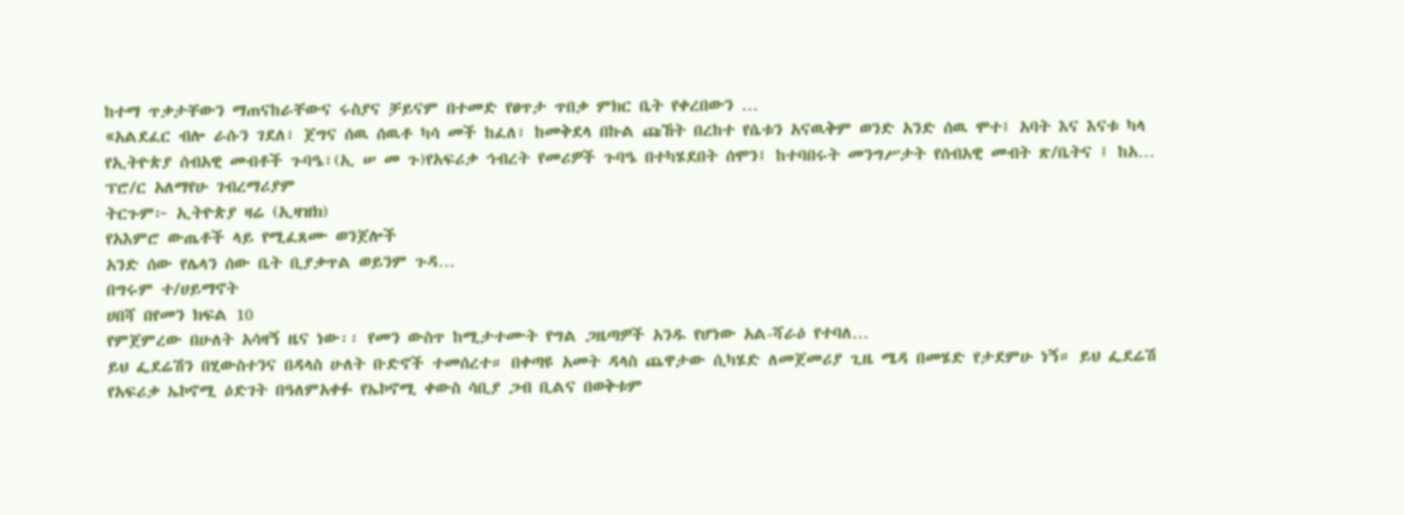ከተማ ጥቃታቸውን ማጠናከራቸውና ሩስያና ቻይናም በተመድ የፀጥታ ጥበቃ ምክር ቤት የቀረበውን …
«አልደፈር ብሎ ራሱን ገደለ፣ ጀግና ሰዉ ሰዉቶ ካሳ መች ከፈለ፣ ከመቅደላ በኩል ጩኸት በረከተ የሴቱን አናዉቅም ወንድ አንድ ሰዉ ሞተ፤ አባት እና እናቱ ካላ
የኢትዮጵያ ሰብአዊ መብቶች ጉባዔ፣(ኢ ሠ መ ጉ)የአፍሪቃ ኅብረት የመሪዎች ጉባዔ በተካሄደበት ሰሞን፤ ከተባበሩት መንግሥታት የሰብአዊ መብት ጽ/ቤትና ፤ ከአ…
ፕሮ/ር አለማየሁ ገብረማሪያም
ትርጉም፦ ኢትዮጵያ ዛሬ (ኢዛዝክ)
የአእምሮ ውጤቶች ላይ የሚፈጸሙ ወንጀሎች
አንድ ሰው የሌላን ሰው ቤት ቢያቃጥል ወይንም ጉዳ…
በግሩም ተ/ሀይማኖት
ሀበሻ በየመን ክፍል 10
የምጀምረው በሁለት አሳዛኝ ዜና ነው፡፡ የመን ውስጥ ከሚታተሙት የግል ጋዜጣዎች አንዱ የሆነው አል-ሻራዕ የተባለ…
ይህ ፌደሬሽን በሂውስተንና በዳላስ ሁለት ቡድኖች ተመሰረተ። በቀጣዩ አመት ዳላስ ጨዋታው ሲካሄድ ለመጀመሪያ ጊዜ ሜዳ በመሄድ የታደምሁ ነኝ። ይህ ፌደሬሽ
የአፍሪቃ ኤኮኖሚ ዕድገት በዓለምአቀፉ የኤኮኖሚ ቀውስ ሳቢያ ጋብ ቢልና በወቅቱም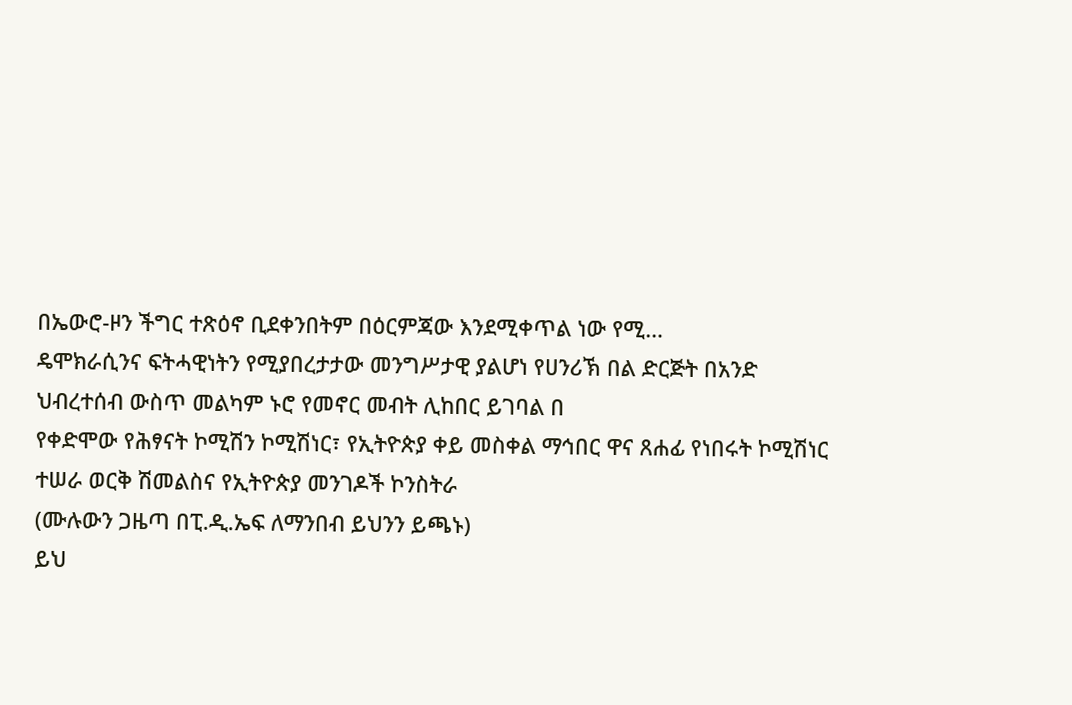በኤውሮ-ዞን ችግር ተጽዕኖ ቢደቀንበትም በዕርምጃው እንደሚቀጥል ነው የሚ…
ዴሞክራሲንና ፍትሓዊነትን የሚያበረታታው መንግሥታዊ ያልሆነ የሀንሪኽ በል ድርጅት በአንድ ህብረተሰብ ውስጥ መልካም ኑሮ የመኖር መብት ሊከበር ይገባል በ
የቀድሞው የሕፃናት ኮሚሽን ኮሚሽነር፣ የኢትዮጵያ ቀይ መስቀል ማኅበር ዋና ጸሐፊ የነበሩት ኮሚሽነር ተሠራ ወርቅ ሽመልስና የኢትዮጵያ መንገዶች ኮንስትራ
(ሙሉውን ጋዜጣ በፒ.ዲ.ኤፍ ለማንበብ ይህንን ይጫኑ)
ይህ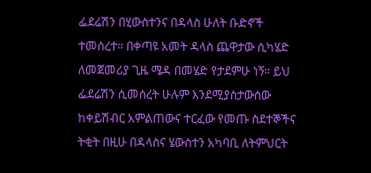ፌደሬሽን በሂውስተንና በዳላስ ሁለት ቡድኖች ተመሰረተ። በቀጣዩ አመት ዳላስ ጨዋታው ሲካሄድ ለመጀመሪያ ጊዜ ሜዳ በመሄድ የታደምሁ ነኝ። ይህ ፌደሬሽን ሲመሰረት ሁሉም እንደሚያስታውሰው ከቀይሽብር አምልጠውና ተርፈው የመጡ ስደተኞችና ትቂት በዚሁ በዳላስና ሄውስተን አካባቢ ለትምህርት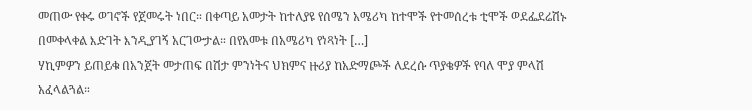መጠው የቀሩ ወገኖች የጀመሩት ነበር። በቀጣይ አመታት ከተለያዩ የሰሜን አሜሪካ ከተሞች የተመሰረቱ ቲሞች ወደፌደሬሽኑ በመቀላቀል እድገት እንዲያገኝ አርገውታል። በየአመቱ በአሜሪካ የነጻነት […]
ሃኪምዎን ይጠይቁ በአንጀት መታጠፍ በሽታ ምንነትና ህክምና ዙሪያ ከአድማጮች ለደረሱ ጥያቄዎች የባለ ሞያ ምላሽ አፈላልጓል።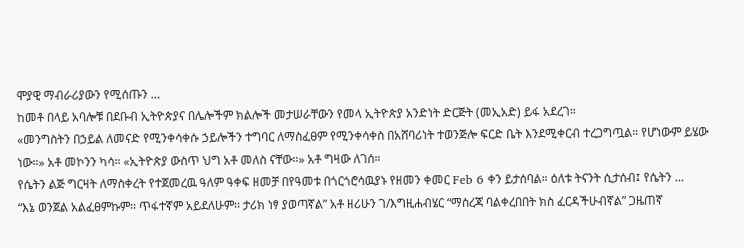ሞያዊ ማብራሪያውን የሚሰጡን …
ከመቶ በላይ አባሎቹ በደቡብ ኢትዮጵያና በሌሎችም ክልሎች መታሠራቸውን የመላ ኢትዮጵያ አንድነት ድርጅት (መኢአድ) ይፋ አደረገ።
«መንግስትን በኃይል ለመናድ የሚንቀሳቀሱ ኃይሎችን ተግባር ለማስፈፀም የሚንቀሳቀስ በአሸባሪነት ተወንጅሎ ፍርድ ቤት እንደሚቀርብ ተረጋግጧል። የሆነውም ይሄው ነው።» አቶ መኮንን ካሳ። «ኢትዮጵያ ውስጥ ህግ አቶ መለስ ናቸው።» አቶ ግዛው ለገሰ።
የሴትን ልጅ ግርዛት ለማስቀረት የተጀመረዉ ዓለም ዓቀፍ ዘመቻ በየዓመቱ በጎርጎሮሳዉያኑ የዘመን ቀመር Feb 6 ቀን ይታሰባል። ዕለቱ ትናንት ሲታሰብ፤ የሴትን …
“እኔ ወንጀል አልፈፀምኩም፡፡ ጥፋተኛም አይደለሁም፡፡ ታሪክ ነፃ ያወጣኛል” አቶ ዘሪሁን ገ/እግዚሐብሄር “ማስረጃ ባልቀረበበት ክስ ፈርዳችሁብኛል” ጋዜጠኛ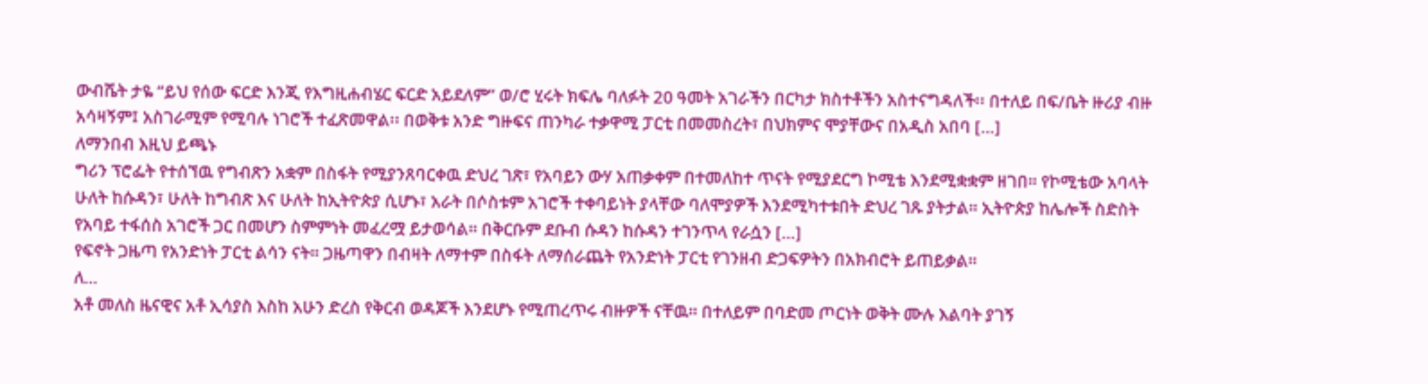ውብሼት ታዬ “ይህ የሰው ፍርድ እንጂ የእግዚሐብሄር ፍርድ አይደለም” ወ/ሮ ሂሩት ክፍሌ ባለፉት 20 ዓመት አገራችን በርካታ ክስተቶችን አስተናግዳለች፡፡ በተለይ በፍ/ቤት ዙሪያ ብዙ አሳዛኝም፤ አስገራሚም የሚባሉ ነገሮች ተፈጽመዋል፡፡ በወቅቱ አንድ ግዙፍና ጠንካራ ተቃዋሚ ፓርቲ በመመስረት፣ በህክምና ሞያቸውና በአዲስ አበባ […]
ለማንበብ እዚህ ይጫኑ
ግሪን ፕሮፌት የተሰኘዉ የግብጽን አቋም በስፋት የሚያንጸባርቀዉ ድህረ ገጽ፣ የአባይን ውሃ አጠቃቀም በተመለከተ ጥናት የሚያደርግ ኮሚቴ እንደሚቋቋም ዘገበ። የኮሚቴው አባላት ሁለት ከሱዳን፣ ሁለት ከግብጽ እና ሁለት ከኢትዮጵያ ሲሆኑ፣ አራት በሶስቱም አገሮች ተቀባይነት ያላቸው ባለሞያዎች እንደሚካተቱበት ድህረ ገጹ ያትታል። ኢትዮጵያ ከሌሎች ስድስት የአባይ ተፋሰስ አገሮች ጋር በመሆን ስምምነት መፈረሟ ይታወሳል። በቅርቡም ደቡብ ሱዳን ከሱዳን ተገንጥላ የራሷን […]
የፍኖት ጋዜጣ የአንድነት ፓርቲ ልሳን ናት። ጋዜጣዋን በብዛት ለማተም በስፋት ለማሰራጨት የአንድነት ፓርቲ የገንዘብ ድጋፍዎትን በአክብሮት ይጠይቃል።
ለ…
አቶ መለስ ዜናዊና አቶ ኢሳያስ እስከ አሁን ድረስ የቅርብ ወዳጆች እንደሆኑ የሚጠረጥሩ ብዙዎች ናቸዉ። በተለይም በባድመ ጦርነት ወቅት ሙሉ እልባት ያገኝ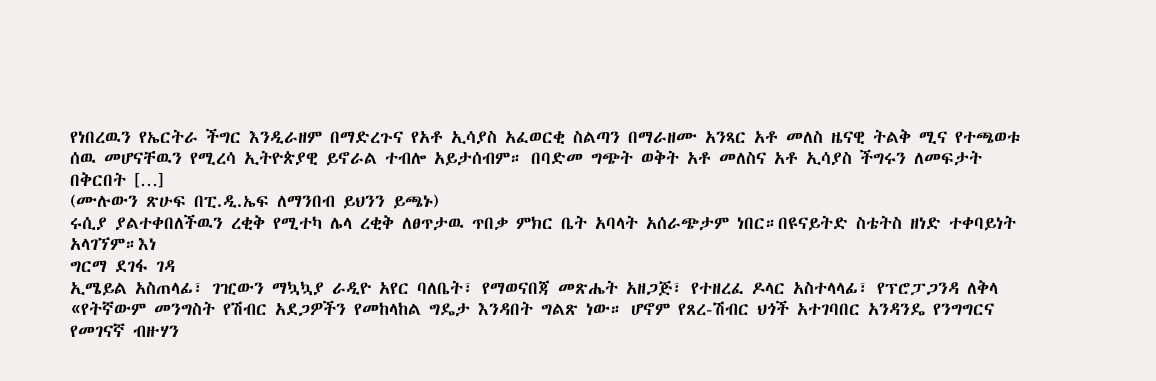የነበረዉን የኤርትራ ችግር እንዲራዘም በማድረጉና የአቶ ኢሳያስ አፈወርቂ ስልጣን በማራዘሙ አንጻር አቶ መለስ ዜናዊ ትልቅ ሚና የተጫወቱ ሰዉ መሆናቸዉን የሚረሳ ኢትዮጵያዊ ይኖራል ተብሎ አይታሰብም። በባድመ ግጭት ወቅት አቶ መለስና አቶ ኢሳያስ ችግሩን ለመፍታት በቅርበት […]
(ሙሉውን ጽሁፍ በፒ.ዲ.ኤፍ ለማንበብ ይህንን ይጫኑ)
ሩሲያ ያልተቀበለችዉን ረቂቅ የሚተካ ሌላ ረቂቅ ለፀጥታዉ ጥበቃ ምክር ቤት አባላት አሰራጭታም ነበር።በዩናይትድ ስቴትስ ዘነድ ተቀባይነት አላገኘም።እነ
ግርማ ደገፋ ገዳ
ኢሜይል አስጠላፊ፣ ገዢውን ማኳኳያ ራዲዮ አየር ባለቤት፣ የማወናበጃ መጽሔት አዘጋጅ፣ የተዘረፈ ዶላር አስተላላፊ፣ የፕሮፓጋንዳ ለቅላ
«የትኛውም መንግስት የሽብር አደጋዎችን የመከላከል ግዴታ እንዳበት ግልጽ ነው። ሆኖም የጸረ-ሽብር ህጎች አተገባበር አንዳንዴ የንግግርና የመገናኛ ብዙሃን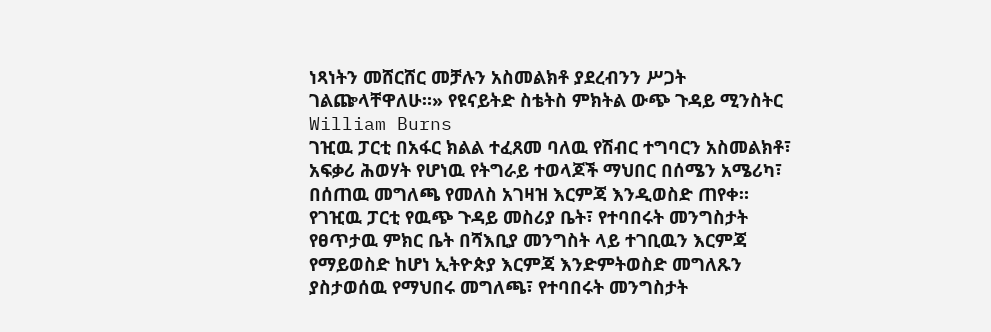ነጻነትን መሸርሸር መቻሉን አስመልክቶ ያደረብንን ሥጋት ገልጬላቸዋለሁ።» የዩናይትድ ስቴትስ ምክትል ውጭ ጉዳይ ሚንስትር William Burns
ገዢዉ ፓርቲ በአፋር ክልል ተፈጸመ ባለዉ የሽብር ተግባርን አስመልክቶ፣ አፍቃሪ ሕወሃት የሆነዉ የትግራይ ተወላጆች ማህበር በሰሜን አሜሪካ፣ በሰጠዉ መግለጫ የመለስ አገዛዝ እርምጃ እንዲወስድ ጠየቀ። የገዢዉ ፓርቲ የዉጭ ጉዳይ መስሪያ ቤት፣ የተባበሩት መንግስታት የፀጥታዉ ምክር ቤት በሻእቢያ መንግስት ላይ ተገቢዉን እርምጃ የማይወስድ ከሆነ ኢትዮጵያ እርምጃ እንድምትወስድ መግለጹን ያስታወሰዉ የማህበሩ መግለጫ፣ የተባበሩት መንግስታት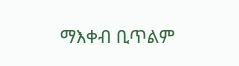ማእቀብ ቢጥልም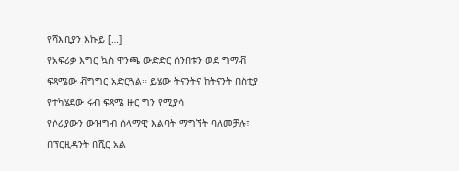የሻእቢያን እኩይ […]
የአፍሪቃ እግር ኳስ ዋንጫ ውድድር ሰንበቱን ወደ ግማቭ ፍጻሜው ቭግግር አድርጓል። ይሄው ትናንትና ከትናንት በስቲያ የተካሄደው ሩብ ፍጻሜ ዙር ግን የሚያሳ
የሶሪያውን ውዝግብ ሰላማዊ እልባት ማግኘት ባለመቻሉ፣ በፕርዚዳንት በሺር አል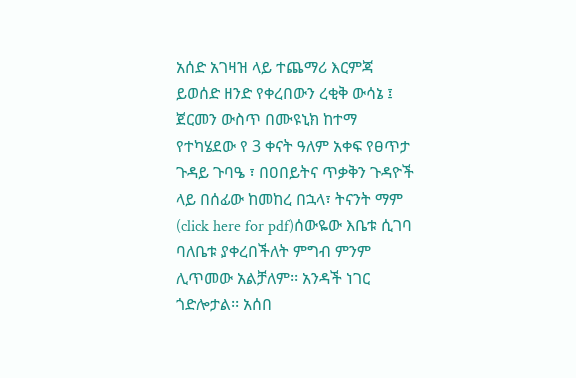አሰድ አገዛዝ ላይ ተጨማሪ እርምጃ ይወሰድ ዘንድ የቀረበውን ረቂቅ ውሳኔ ፤
ጀርመን ውስጥ በሙዩኒክ ከተማ የተካሄደው የ 3 ቀናት ዓለም አቀፍ የፀጥታ ጉዳይ ጉባዔ ፣ በዐበይትና ጥቃቅን ጉዳዮች ላይ በሰፊው ከመከረ በኋላ፣ ትናንት ማም
(click here for pdf)ሰውዬው እቤቱ ሲገባ ባለቤቱ ያቀረበችለት ምግብ ምንም ሊጥመው አልቻለም፡፡ አንዳች ነገር ጎድሎታል፡፡ አሰበ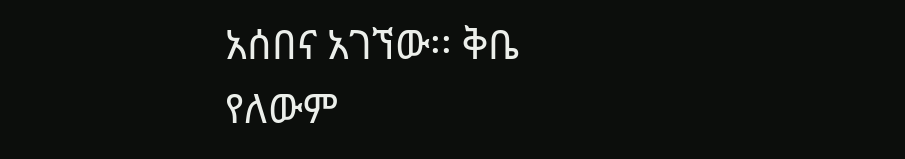አሰበና አገኘው፡፡ ቅቤ የለውም